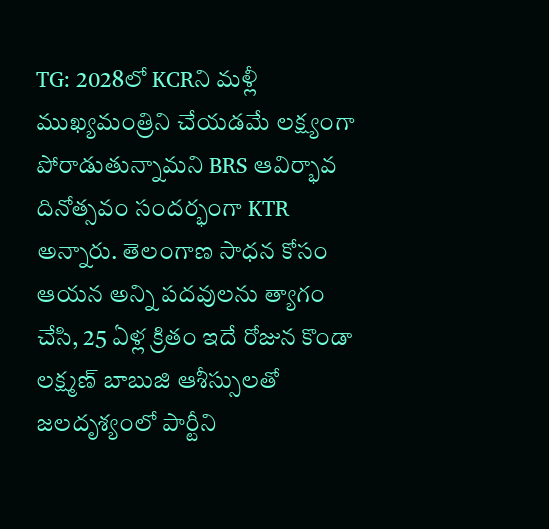TG: 2028లో KCRని మళ్లీ ముఖ్యమంత్రిని చేయడమే లక్ష్యంగా పోరాడుతున్నామని BRS ఆవిర్భావ దినోత్సవం సందర్భంగా KTR అన్నారు. తెలంగాణ సాధన కోసం ఆయన అన్ని పదవులను త్యాగం చేసి, 25 ఏళ్ల క్రితం ఇదే రోజున కొండా లక్ష్మణ్ బాబుజి ఆశీస్సులతో జలదృశ్యంలో పార్టీని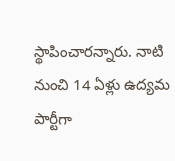స్థాపించారన్నారు. నాటి నుంచి 14 ఏళ్లు ఉద్యమ పార్టీగా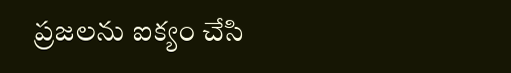ప్రజలను ఐక్యం చేసి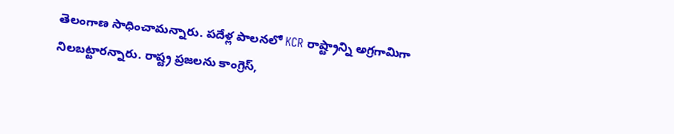తెలంగాణ సాధించామన్నారు. పదేళ్ల పాలనలో KCR రాష్ట్రాన్ని అగ్రగామిగా నిలబట్టారన్నారు. రాష్ట్ర ప్రజలను కాంగ్రెస్,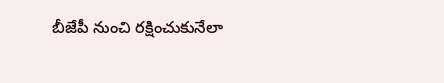బీజేపీ నుంచి రక్షించుకునేలా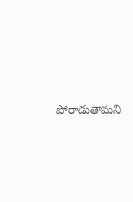పోరాడుతామని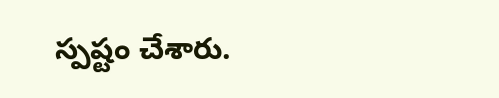స్పష్టం చేశారు.